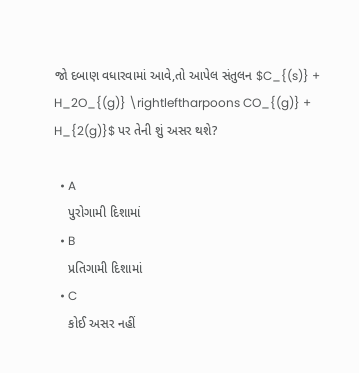જો દબાણ વધારવામાં આવે,તો આપેલ સંતુલન $C_{(s)} + H_2O_{(g)} \rightleftharpoons CO_{(g)} + H_{2(g)}$ પર તેની શું અસર થશે?

  • A
    પુરોગામી દિશામાં
  • B
    પ્રતિગામી દિશામાં
  • C
    કોઈ અસર નહીં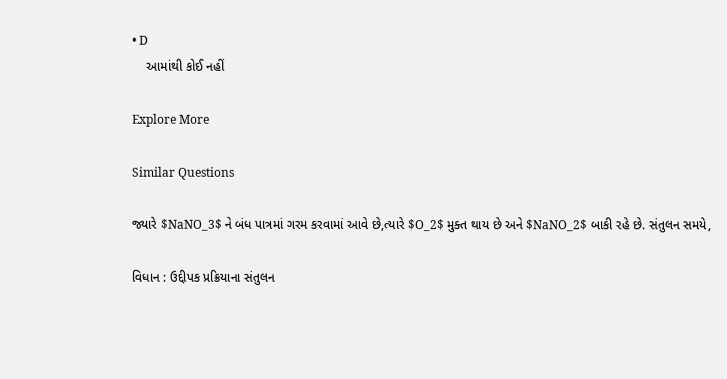• D
    આમાંથી કોઈ નહીં

Explore More

Similar Questions

જ્યારે $NaNO_3$ ને બંધ પાત્રમાં ગરમ કરવામાં આવે છે,ત્યારે $O_2$ મુક્ત થાય છે અને $NaNO_2$ બાકી રહે છે. સંતુલન સમયે,

વિધાન : ઉદ્દીપક પ્રક્રિયાના સંતુલન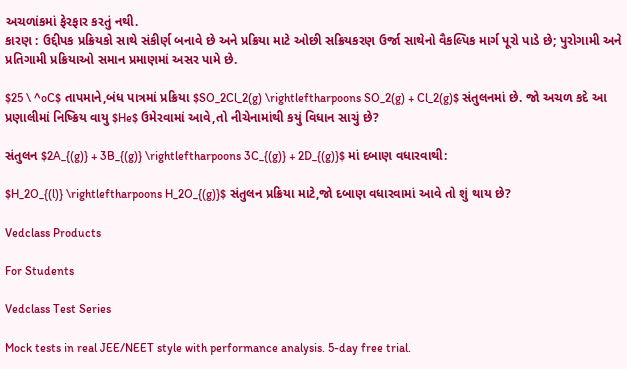અચળાંકમાં ફેરફાર કરતું નથી.
કારણ : ઉદ્દીપક પ્રક્રિયકો સાથે સંકીર્ણ બનાવે છે અને પ્રક્રિયા માટે ઓછી સક્રિયકરણ ઉર્જા સાથેનો વૈકલ્પિક માર્ગ પૂરો પાડે છે; પુરોગામી અને પ્રતિગામી પ્રક્રિયાઓ સમાન પ્રમાણમાં અસર પામે છે.

$25 \ ^oC$ તાપમાને,બંધ પાત્રમાં પ્રક્રિયા $SO_2Cl_2(g) \rightleftharpoons SO_2(g) + Cl_2(g)$ સંતુલનમાં છે. જો અચળ કદે આ પ્રણાલીમાં નિષ્ક્રિય વાયુ $He$ ઉમેરવામાં આવે,તો નીચેનામાંથી કયું વિધાન સાચું છે?

સંતુલન $2A_{(g)} + 3B_{(g)} \rightleftharpoons 3C_{(g)} + 2D_{(g)}$ માં દબાણ વધારવાથી:

$H_2O_{(l)} \rightleftharpoons H_2O_{(g)}$ સંતુલન પ્રક્રિયા માટે,જો દબાણ વધારવામાં આવે તો શું થાય છે?

Vedclass Products

For Students

Vedclass Test Series

Mock tests in real JEE/NEET style with performance analysis. 5-day free trial.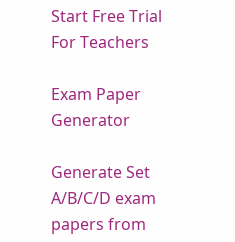Start Free Trial
For Teachers

Exam Paper Generator

Generate Set A/B/C/D exam papers from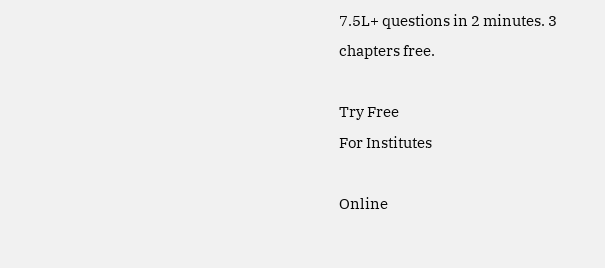7.5L+ questions in 2 minutes. 3 chapters free.

Try Free
For Institutes

Online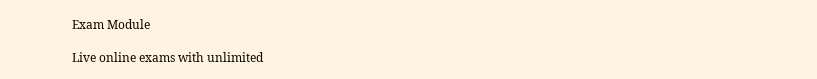Exam Module

Live online exams with unlimited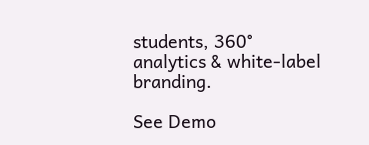students, 360° analytics & white-label branding.

See Demo